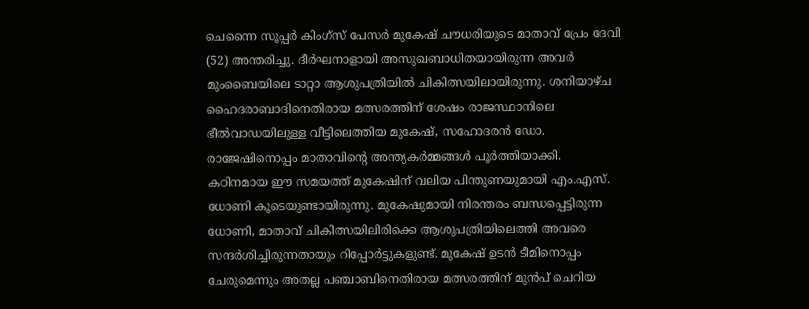ചെന്നൈ സൂപ്പർ കിംഗ്സ് പേസർ മുകേഷ് ചൗധരിയുടെ മാതാവ് പ്രേം ദേവി (52) അന്തരിച്ചു. ദീർഘനാളായി അസുഖബാധിതയായിരുന്ന അവർ മുംബൈയിലെ ടാറ്റാ ആശുപത്രിയിൽ ചികിത്സയിലായിരുന്നു. ശനിയാഴ്ച ഹൈദരാബാദിനെതിരായ മത്സരത്തിന് ശേഷം രാജസ്ഥാനിലെ ഭീൽവാഡയിലുള്ള വീട്ടിലെത്തിയ മുകേഷ്, സഹോദരൻ ഡോ. രാജേഷിനൊപ്പം മാതാവിന്റെ അന്ത്യകർമ്മങ്ങൾ പൂർത്തിയാക്കി.
കഠിനമായ ഈ സമയത്ത് മുകേഷിന് വലിയ പിന്തുണയുമായി എം.എസ്. ധോണി കൂടെയുണ്ടായിരുന്നു. മുകേഷുമായി നിരന്തരം ബന്ധപ്പെട്ടിരുന്ന ധോണി, മാതാവ് ചികിത്സയിലിരിക്കെ ആശുപത്രിയിലെത്തി അവരെ സന്ദർശിച്ചിരുന്നതായും റിപ്പോർട്ടുകളുണ്ട്. മുകേഷ് ഉടൻ ടീമിനൊപ്പം ചേരുമെന്നും അതല്ല പഞ്ചാബിനെതിരായ മത്സരത്തിന് മുൻപ് ചെറിയ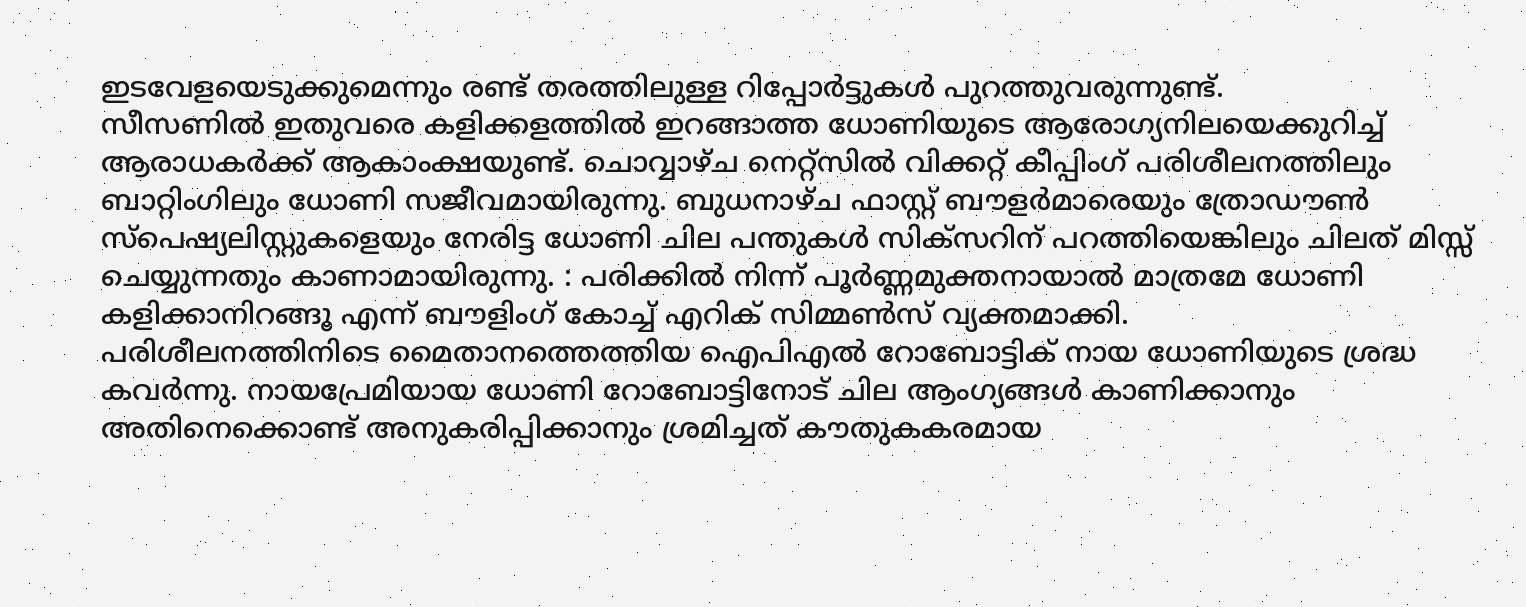ഇടവേളയെടുക്കുമെന്നും രണ്ട് തരത്തിലുള്ള റിപ്പോർട്ടുകൾ പുറത്തുവരുന്നുണ്ട്.
സീസണിൽ ഇതുവരെ കളിക്കളത്തിൽ ഇറങ്ങാത്ത ധോണിയുടെ ആരോഗ്യനിലയെക്കുറിച്ച് ആരാധകർക്ക് ആകാംക്ഷയുണ്ട്. ചൊവ്വാഴ്ച നെറ്റ്സിൽ വിക്കറ്റ് കീപ്പിംഗ് പരിശീലനത്തിലും ബാറ്റിംഗിലും ധോണി സജീവമായിരുന്നു. ബുധനാഴ്ച ഫാസ്റ്റ് ബൗളർമാരെയും ത്രോഡൗൺ സ്പെഷ്യലിസ്റ്റുകളെയും നേരിട്ട ധോണി ചില പന്തുകൾ സിക്സറിന് പറത്തിയെങ്കിലും ചിലത് മിസ്സ് ചെയ്യുന്നതും കാണാമായിരുന്നു. : പരിക്കിൽ നിന്ന് പൂർണ്ണമുക്തനായാൽ മാത്രമേ ധോണി കളിക്കാനിറങ്ങൂ എന്ന് ബൗളിംഗ് കോച്ച് എറിക് സിമ്മൺസ് വ്യക്തമാക്കി.
പരിശീലനത്തിനിടെ മൈതാനത്തെത്തിയ ഐപിഎൽ റോബോട്ടിക് നായ ധോണിയുടെ ശ്രദ്ധ കവർന്നു. നായപ്രേമിയായ ധോണി റോബോട്ടിനോട് ചില ആംഗ്യങ്ങൾ കാണിക്കാനും അതിനെക്കൊണ്ട് അനുകരിപ്പിക്കാനും ശ്രമിച്ചത് കൗതുകകരമായ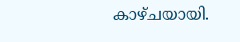കാഴ്ചയായി.